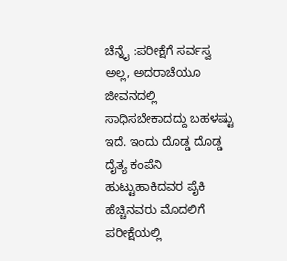ಚೆನ್ನೈ :ಪರೀಕ್ಷೆಗೆ ಸರ್ವಸ್ವ ಅಲ್ಲ, ಅದರಾಚೆಯೂ ಜೀವನದಲ್ಲಿ ಸಾಧಿಸಬೇಕಾದದ್ದು ಬಹಳಷ್ಟು ಇದೆ. ಇಂದು ದೊಡ್ಡ ದೊಡ್ಡ ದೈತ್ಯ ಕಂಪೆನಿ ಹುಟ್ಟುಹಾಕಿದವರ ಪೈಕಿ ಹೆಚ್ಚಿನವರು ಮೊದಲಿಗೆ ಪರೀಕ್ಷೆಯಲ್ಲಿ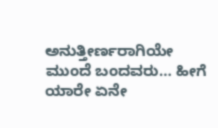ಅನುತ್ತೀರ್ಣರಾಗಿಯೇ ಮುಂದೆ ಬಂದವರು… ಹೀಗೆ ಯಾರೇ ಏನೇ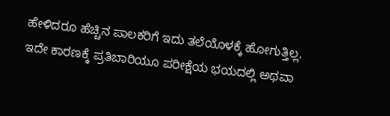ಹೇಳಿದರೂ ಹೆಚ್ಚಿನ ಪಾಲಕರಿಗೆ ಇದು ತಲೆಯೊಳಕ್ಕೆ ಹೋಗುತ್ತಿಲ್ಲ. ಇದೇ ಕಾರಣಕ್ಕೆ ಪ್ರತಿಬಾರಿಯೂ ಪರೀಕ್ಷೆಯ ಭಯದಲ್ಲಿ ಅಥವಾ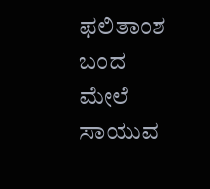ಫಲಿತಾಂಶ ಬಂದ ಮೇಲೆ ಸಾಯುವ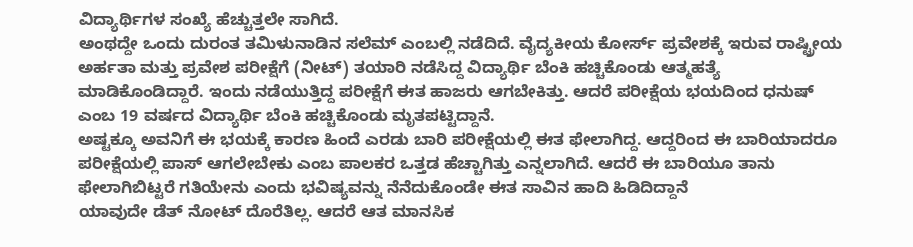ವಿದ್ಯಾರ್ಥಿಗಳ ಸಂಖ್ಯೆ ಹೆಚ್ಚುತ್ತಲೇ ಸಾಗಿದೆ.
ಅಂಥದ್ದೇ ಒಂದು ದುರಂತ ತಮಿಳುನಾಡಿನ ಸಲೆಮ್ ಎಂಬಲ್ಲಿ ನಡೆದಿದೆ. ವೈದ್ಯಕೀಯ ಕೋರ್ಸ್ ಪ್ರವೇಶಕ್ಕೆ ಇರುವ ರಾಷ್ಟ್ರೀಯ ಅರ್ಹತಾ ಮತ್ತು ಪ್ರವೇಶ ಪರೀಕ್ಷೆಗೆ (ನೀಟ್‌) ತಯಾರಿ ನಡೆಸಿದ್ದ ವಿದ್ಯಾರ್ಥಿ ಬೆಂಕಿ ಹಚ್ಚಿಕೊಂಡು ಆತ್ಮಹತ್ಯೆ ಮಾಡಿಕೊಂಡಿದ್ದಾರೆ. ಇಂದು ನಡೆಯುತ್ತಿದ್ದ ಪರೀಕ್ಷೆಗೆ ಈತ ಹಾಜರು ಆಗಬೇಕಿತ್ತು. ಆದರೆ ಪರೀಕ್ಷೆಯ ಭಯದಿಂದ ಧನುಷ್‌ ಎಂಬ 19 ವರ್ಷದ ವಿದ್ಯಾರ್ಥಿ ಬೆಂಕಿ ಹಚ್ಚಿಕೊಂಡು ಮೃತಪಟ್ಟಿದ್ದಾನೆ.
ಅಷ್ಟಕ್ಕೂ ಅವನಿಗೆ ಈ ಭಯಕ್ಕೆ ಕಾರಣ ಹಿಂದೆ ಎರಡು ಬಾರಿ ಪರೀಕ್ಷೆಯಲ್ಲಿ ಈತ ಫೇಲಾಗಿದ್ದ. ಆದ್ದರಿಂದ ಈ ಬಾರಿಯಾದರೂ ಪರೀಕ್ಷೆಯಲ್ಲಿ ಪಾಸ್‌ ಆಗಲೇಬೇಕು ಎಂಬ ಪಾಲಕರ ಒತ್ತಡ ಹೆಚ್ಚಾಗಿತ್ತು ಎನ್ನಲಾಗಿದೆ. ಆದರೆ ಈ ಬಾರಿಯೂ ತಾನು ಫೇಲಾಗಿಬಿಟ್ಟರೆ ಗತಿಯೇನು ಎಂದು ಭವಿಷ್ಯವನ್ನು ನೆನೆದುಕೊಂಡೇ ಈತ ಸಾವಿನ ಹಾದಿ ಹಿಡಿದಿದ್ದಾನೆ
ಯಾವುದೇ ಡೆತ್ ನೋಟ್ ದೊರೆತಿಲ್ಲ. ಆದರೆ ಆತ ಮಾನಸಿಕ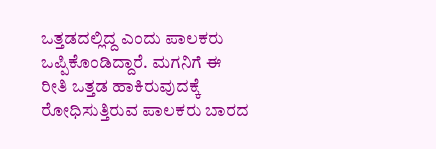ಒತ್ತಡದಲ್ಲಿದ್ದ ಎಂದು ಪಾಲಕರು ಒಪ್ಪಿಕೊಂಡಿದ್ದಾರೆ. ಮಗನಿಗೆ ಈ ರೀತಿ ಒತ್ತಡ ಹಾಕಿರುವುದಕ್ಕೆ ರೋಧಿಸುತ್ತಿರುವ ಪಾಲಕರು ಬಾರದ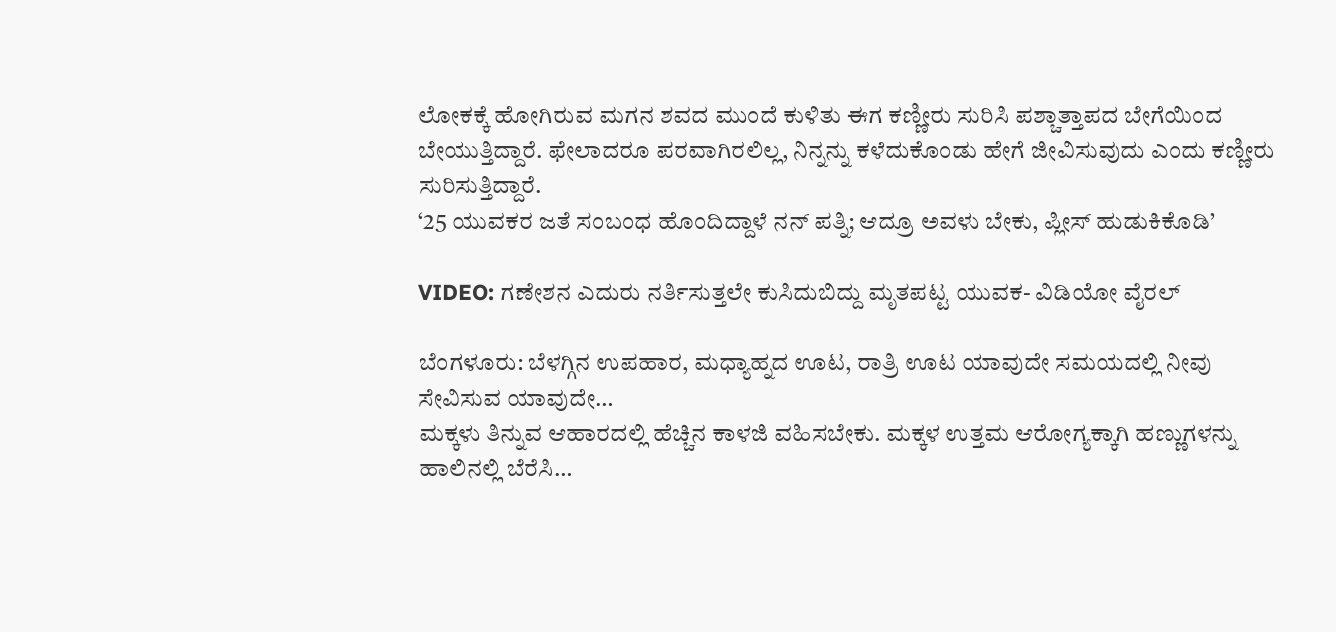ಲೋಕಕ್ಕೆ ಹೋಗಿರುವ ಮಗನ ಶವದ ಮುಂದೆ ಕುಳಿತು ಈಗ ಕಣ್ಣೀರು ಸುರಿಸಿ ಪಶ್ಚಾತ್ತಾಪದ ಬೇಗೆಯಿಂದ ಬೇಯುತ್ತಿದ್ದಾರೆ. ಫೇಲಾದರೂ ಪರವಾಗಿರಲಿಲ್ಲ, ನಿನ್ನನ್ನು ಕಳೆದುಕೊಂಡು ಹೇಗೆ ಜೀವಿಸುವುದು ಎಂದು ಕಣ್ಣೀರು ಸುರಿಸುತ್ತಿದ್ದಾರೆ.
‘25 ಯುವಕರ ಜತೆ ಸಂಬಂಧ ಹೊಂದಿದ್ದಾಳೆ ನನ್ ಪತ್ನಿ; ಆದ್ರೂ ಅವಳು ಬೇಕು, ಪ್ಲೀಸ್‌ ಹುಡುಕಿಕೊಡಿ’

VIDEO: ಗಣೇಶನ ಎದುರು ನರ್ತಿಸುತ್ತಲೇ ಕುಸಿದುಬಿದ್ದು ಮೃತಪಟ್ಟ ಯುವಕ- ವಿಡಿಯೋ ವೈರಲ್‌

ಬೆಂಗಳೂರು: ಬೆಳಗ್ಗಿನ ಉಪಹಾರ, ಮಧ್ಯಾಹ್ನದ ಊಟ, ರಾತ್ರಿ ಊಟ ಯಾವುದೇ ಸಮಯದಲ್ಲಿ ನೀವು ಸೇವಿಸುವ ಯಾವುದೇ…
ಮಕ್ಕಳು ತಿನ್ನುವ ಆಹಾರದಲ್ಲಿ ಹೆಚ್ಚಿನ ಕಾಳಜಿ ವಹಿಸಬೇಕು. ಮಕ್ಕಳ ಉತ್ತಮ ಆರೋಗ್ಯಕ್ಕಾಗಿ ಹಣ್ಣುಗಳನ್ನು ಹಾಲಿನಲ್ಲಿ ಬೆರೆಸಿ…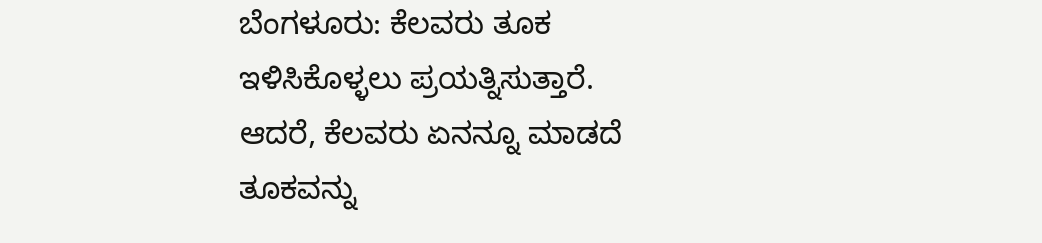ಬೆಂಗಳೂರು: ಕೆಲವರು ತೂಕ ಇಳಿಸಿಕೊಳ್ಳಲು ಪ್ರಯತ್ನಿಸುತ್ತಾರೆ. ಆದರೆ, ಕೆಲವರು ಏನನ್ನೂ ಮಾಡದೆ ತೂಕವನ್ನು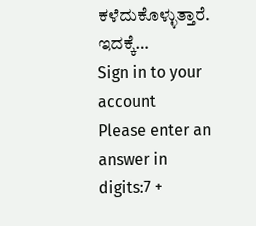ಕಳೆದುಕೊಳ್ಳುತ್ತಾರೆ. ಇದಕ್ಕೆ…
Sign in to your account
Please enter an answer in digits:7 +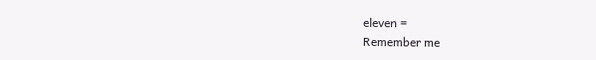eleven =
Remember me